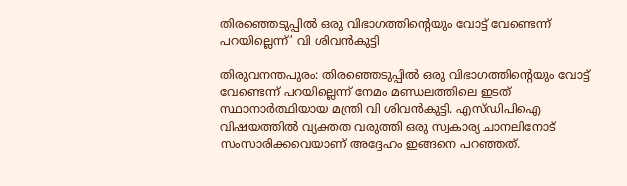തിരഞ്ഞെടുപ്പിൽ ഒരു വിഭാഗത്തിന്റെയും വോട്ട് വേണ്ടെന്ന് പറയില്ലെന്ന്’ വി ശിവൻകുട്ടി

തിരുവനന്തപുരം: തിരഞ്ഞെടുപ്പിൽ ഒരു വിഭാഗത്തിന്റെയും വോട്ട് വേണ്ടെന്ന് പറയില്ലെന്ന് നേമം മണ്ഡലത്തിലെ ഇടത് സ്ഥാനാർത്ഥിയായ മന്ത്രി വി ശിവൻകുട്ടി. എസ്‌ഡിപിഐ വിഷയത്തിൽ വ്യക്തത വരുത്തി ഒരു സ്വകാര്യ ചാനലിനോട് സംസാരിക്കവെയാണ് അദ്ദേഹം ഇങ്ങനെ പറഞ്ഞത്.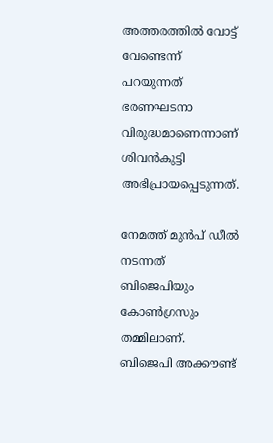അത്തരത്തിൽ വോട്ട് വേണ്ടെന്ന് പറയുന്നത് ഭരണഘടനാ വിരുദ്ധമാണെന്നാണ് ശിവൻകുട്ടി അഭിപ്രായപ്പെടുന്നത്.

നേമത്ത് മുൻപ് ഡീൽ നടന്നത് ബിജെപിയും കോൺഗ്രസും തമ്മിലാണ്. ബിജെപി അക്കൗണ്ട്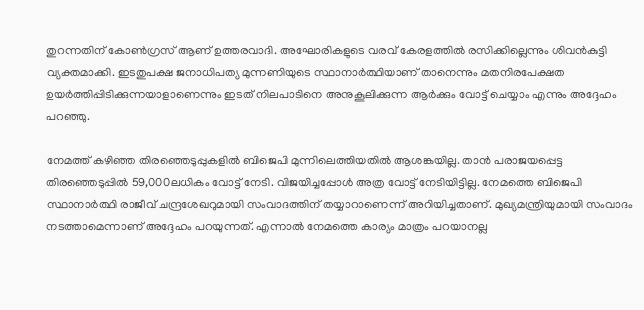തുറന്നതിന് കോൺഗ്രസ് ആണ് ഉത്തരവാദി. അഘോരികളുടെ വരവ് കേരളത്തിൽ രസിക്കില്ലെന്നും ശിവൻകുട്ടി വ്യക്തമാക്കി. ഇടതുപക്ഷ ജനാധിപത്യ മുന്നണിയുടെ സ്ഥാനാർത്ഥിയാണ് താനെന്നും മതനിരപേക്ഷത ഉയർത്തിപ്പിടിക്കുന്നയാളാണെന്നും ഇടത് നിലപാടിനെ അനുകൂലിക്കുന്ന ആർക്കും വോട്ട് ചെയ്യാം എന്നും അദ്ദേഹം പറഞ്ഞു.

നേമത്ത് കഴിഞ്ഞ തിരഞ്ഞെടുപ്പുകളിൽ ബിജെപി മുന്നിലെത്തിയതിൽ ആശങ്കയില്ല. താൻ പരാജയപ്പെട്ട തിരഞ്ഞെടുപ്പിൽ 59,000ലധികം വോട്ട് നേടി. വിജയിച്ചപ്പോൾ അത്ര വോട്ട് നേടിയിട്ടില്ല. നേമത്തെ ബിജെപി‌ സ്ഥാനാർത്ഥി രാജീവ് ചന്ദ്രശേഖറുമായി സംവാദത്തിന് തയ്യാറാണെന്ന് അറിയിച്ചതാണ്. മുഖ്യമന്ത്രിയുമായി സംവാദം നടത്താമെന്നാണ് അദ്ദേഹം പറയുന്നത്. എ‌ന്നാൽ നേമത്തെ കാര്യം മാത്രം പറയാനല്ല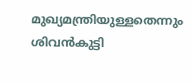മുഖ്യമന്ത്രിയുള്ളതെന്നും ശിവൻകുട്ടി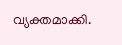വ്യക്തമാക്കി.